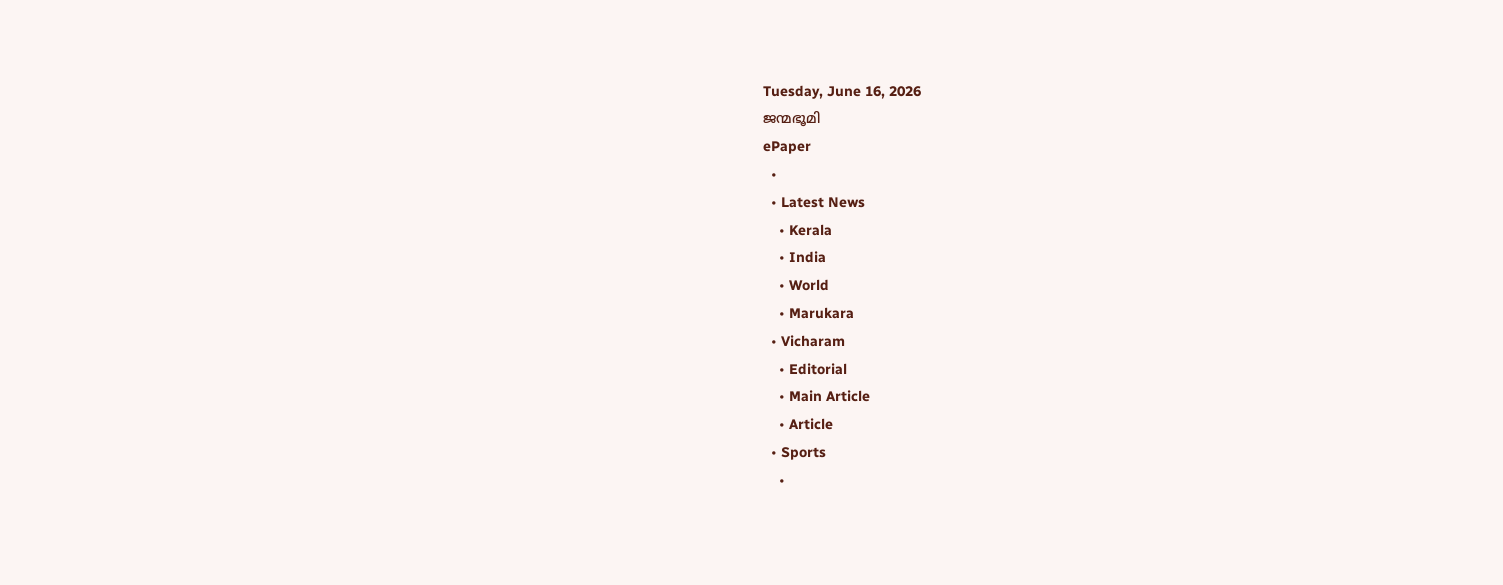Tuesday, June 16, 2026
ജന്മഭൂമി
ePaper
  •
  • Latest News
    • Kerala
    • India
    • World
    • Marukara
  • Vicharam
    • Editorial
    • Main Article
    • Article
  • Sports
    •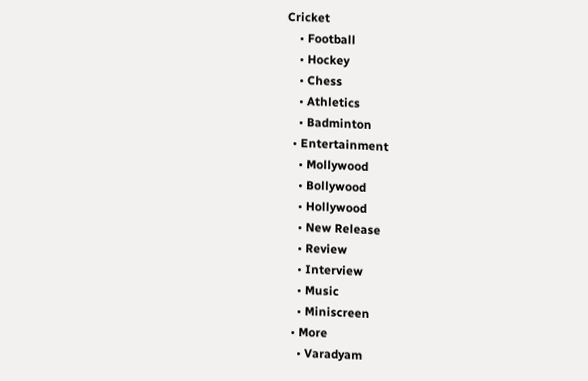Cricket
    • Football
    • Hockey
    • Chess
    • Athletics
    • Badminton
  • Entertainment
    • Mollywood
    • Bollywood
    • Hollywood
    • New Release
    • Review
    • Interview
    • Music
    • Miniscreen
  • More
    • Varadyam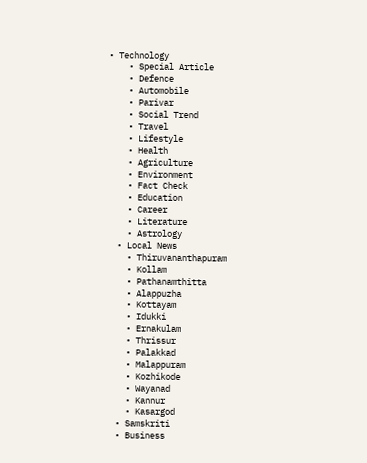• Technology
    • Special Article
    • Defence
    • Automobile
    • Parivar
    • Social Trend
    • Travel
    • Lifestyle
    • Health
    • Agriculture
    • Environment
    • Fact Check
    • Education
    • Career
    • Literature
    • Astrology
  • Local News
    • Thiruvananthapuram
    • Kollam
    • Pathanamthitta
    • Alappuzha
    • Kottayam
    • Idukki
    • Ernakulam
    • Thrissur
    • Palakkad
    • Malappuram
    • Kozhikode
    • Wayanad
    • Kannur
    • Kasargod
  • Samskriti
  • Business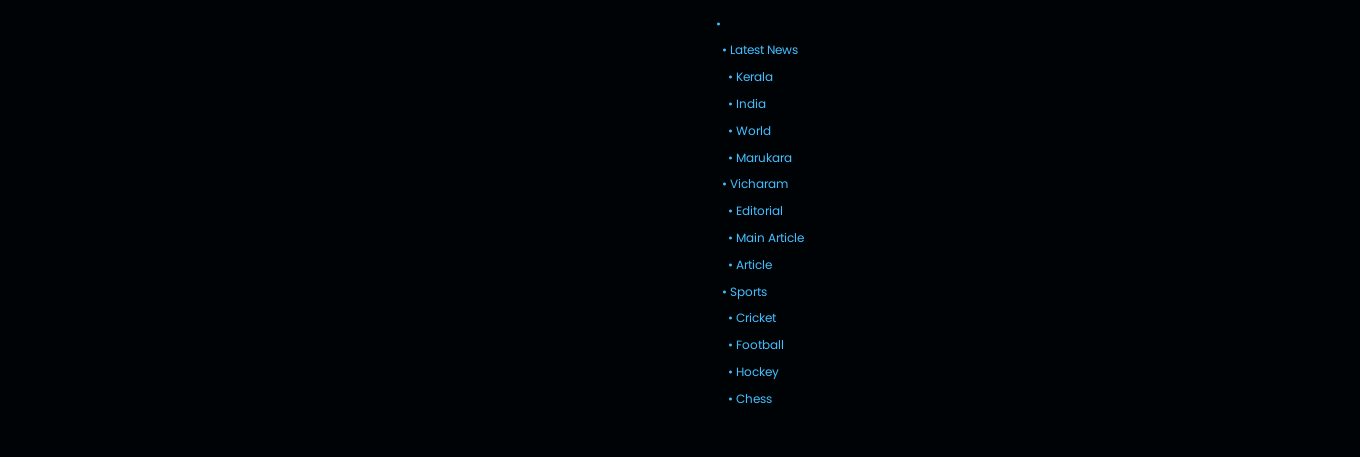•
  • Latest News
    • Kerala
    • India
    • World
    • Marukara
  • Vicharam
    • Editorial
    • Main Article
    • Article
  • Sports
    • Cricket
    • Football
    • Hockey
    • Chess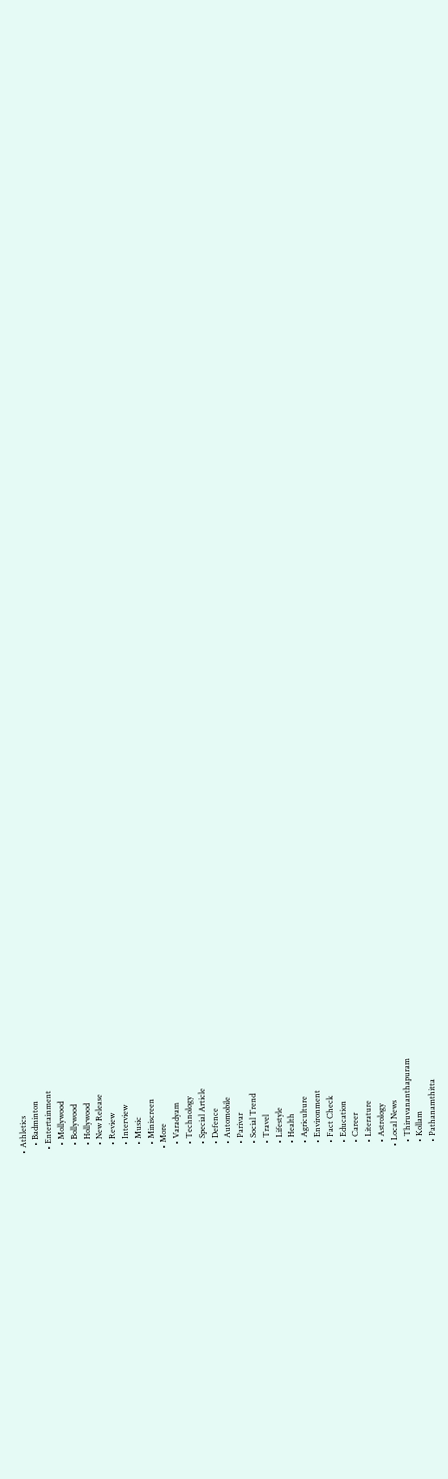• Athletics
    • Badminton
  • Entertainment
    • Mollywood
    • Bollywood
    • Hollywood
    • New Release
    • Review
    • Interview
    • Music
    • Miniscreen
  • More
    • Varadyam
    • Technology
    • Special Article
    • Defence
    • Automobile
    • Parivar
    • Social Trend
    • Travel
    • Lifestyle
    • Health
    • Agriculture
    • Environment
    • Fact Check
    • Education
    • Career
    • Literature
    • Astrology
  • Local News
    • Thiruvananthapuram
    • Kollam
    • Pathanamthitta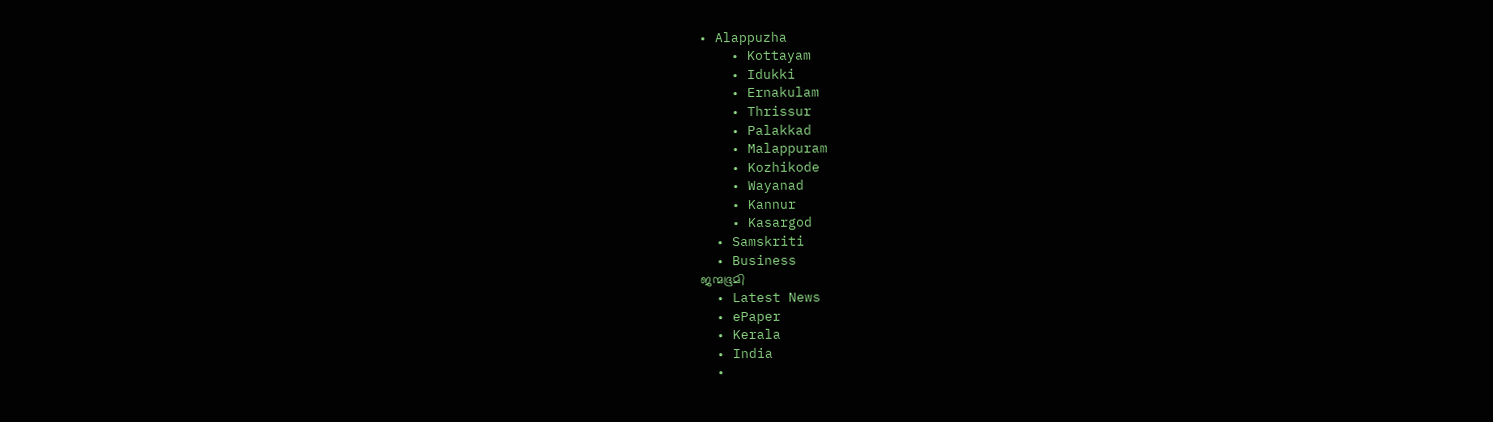• Alappuzha
    • Kottayam
    • Idukki
    • Ernakulam
    • Thrissur
    • Palakkad
    • Malappuram
    • Kozhikode
    • Wayanad
    • Kannur
    • Kasargod
  • Samskriti
  • Business
ജന്മഭൂമി
  • Latest News
  • ePaper
  • Kerala
  • India
  •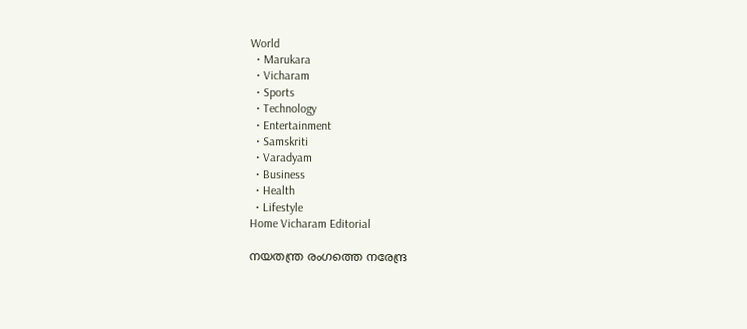World
  • Marukara
  • Vicharam
  • Sports
  • Technology
  • Entertainment
  • Samskriti
  • Varadyam
  • Business
  • Health
  • Lifestyle
Home Vicharam Editorial

നയതന്ത്ര രംഗത്തെ നരേന്ദ്ര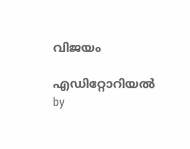വിജയം

എഡിറ്റോറിയൽ by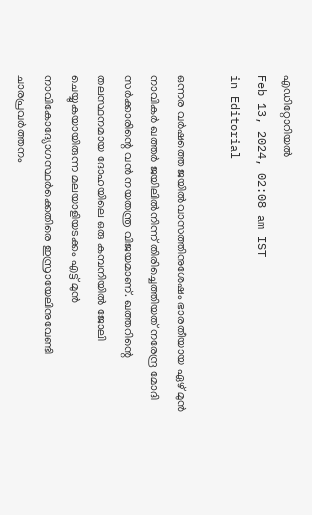എഡിറ്റോറിയൽ
Feb 13, 2024, 02:08 am IST
in Editorial

ഒന്നര വര്‍ഷത്തെ ജയില്‍വാസത്തിനുശേഷം ഭാരതീയായ ഏഴ് മുന്‍ നാവികര്‍ ഖത്തര്‍ ജയിലില്‍നിന്ന് തിരിച്ചെത്തിയത് നരേന്ദ്ര മോദി സര്‍ക്കാരിന്റെ വന്‍ നയതന്ത്ര വിജയമാണ്. ഖത്തറിന്റെ തലസ്ഥനമായ ദോഹയിലെ ഒരു കമ്പനിയില്‍ ജോലി ചെയ്യുകയായിരുന്ന മലയാളിയടക്കം എട്ട് മുന്‍ നാവികോദ്യോഗസ്ഥര്‍ക്കെതിരെ ഇസ്രായേലിനുവേണ്ടി ചാരപ്രവര്‍ത്തനം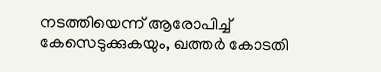നടത്തിയെന്ന് ആരോപിച്ച് കേസെടുക്കുകയും, ഖത്തര്‍ കോടതി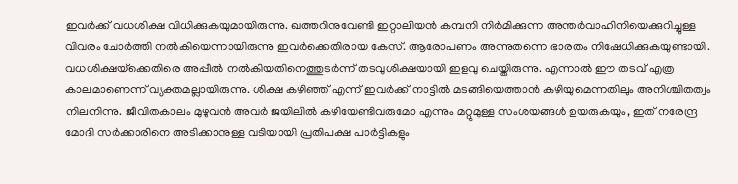ഇവര്‍ക്ക് വധശിക്ഷ വിധിക്കുകയുമായിരുന്നു. ഖത്തറിനുവേണ്ടി ഇറ്റാലിയന്‍ കമ്പനി നിര്‍മിക്കുന്ന അന്തര്‍വാഹിനിയെക്കുറിച്ചുള്ള വിവരം ചോര്‍ത്തി നല്‍കിയെന്നായിരുന്നു ഇവര്‍ക്കെതിരായ കേസ്. ആരോപണം അന്നുതന്നെ ഭാരതം നിഷേധിക്കുകയുണ്ടായി. വധശിക്ഷയ്‌ക്കെതിരെ അപ്പീല്‍ നല്‍കിയതിനെത്തുടര്‍ന്ന് തടവുശിക്ഷയായി ഇളവു ചെയ്തിരുന്നു. എന്നാല്‍ ഈ തടവ് എത്ര കാലമാണെന്ന് വ്യക്തമല്ലായിരുന്നു. ശിക്ഷ കഴിഞ്ഞ് എന്ന് ഇവര്‍ക്ക് നാട്ടില്‍ മടങ്ങിയെത്താന്‍ കഴിയുമെന്നതിലും അനിശ്ചിതത്വം നിലനിന്നു. ജീവിതകാലം മുഴുവന്‍ അവര്‍ ജയിലില്‍ കഴിയേണ്ടിവരുമോ എന്നും മറ്റുമുള്ള സംശയങ്ങള്‍ ഉയരുകയും, ഇത് നരേന്ദ്ര മോദി സര്‍ക്കാരിനെ അടിക്കാനുള്ള വടിയായി പ്രതിപക്ഷ പാര്‍ട്ടികളും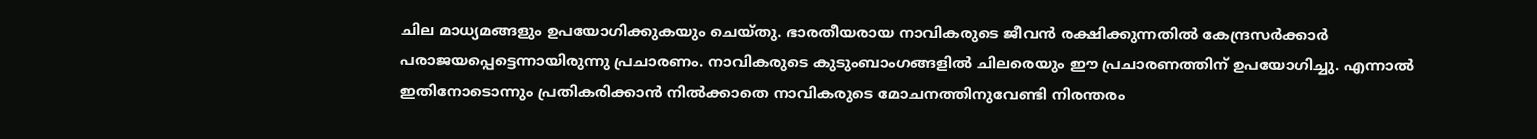ചില മാധ്യമങ്ങളും ഉപയോഗിക്കുകയും ചെയ്തു. ഭാരതീയരായ നാവികരുടെ ജീവന്‍ രക്ഷിക്കുന്നതില്‍ കേന്ദ്രസര്‍ക്കാര്‍ പരാജയപ്പെട്ടെന്നായിരുന്നു പ്രചാരണം. നാവികരുടെ കുടുംബാംഗങ്ങളില്‍ ചിലരെയും ഈ പ്രചാരണത്തിന് ഉപയോഗിച്ചു. എന്നാല്‍ ഇതിനോടൊന്നും പ്രതികരിക്കാന്‍ നില്‍ക്കാതെ നാവികരുടെ മോചനത്തിനുവേണ്ടി നിരന്തരം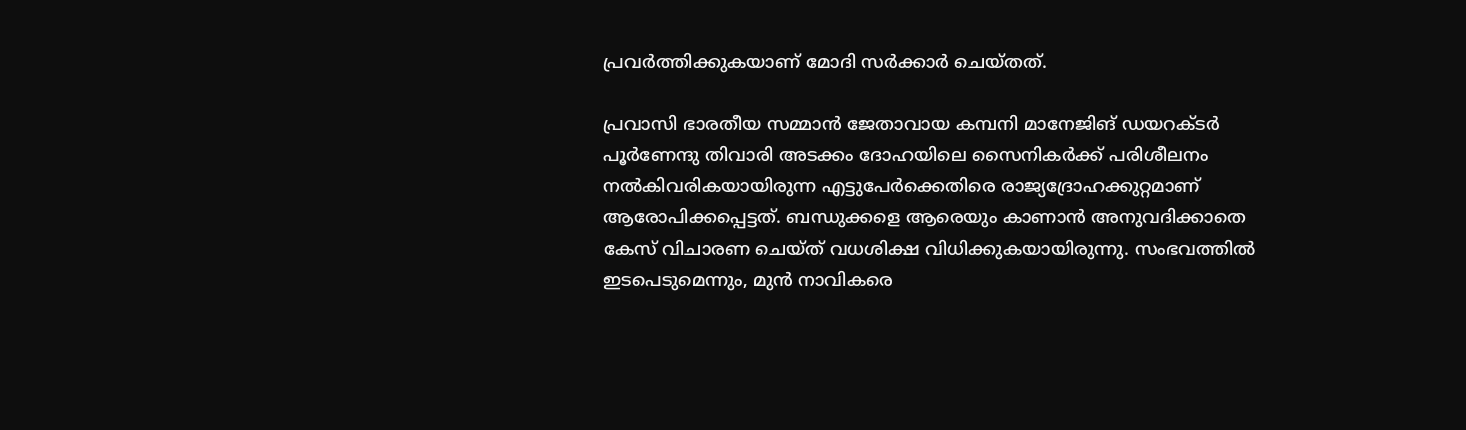പ്രവര്‍ത്തിക്കുകയാണ് മോദി സര്‍ക്കാര്‍ ചെയ്തത്.

പ്രവാസി ഭാരതീയ സമ്മാന്‍ ജേതാവായ കമ്പനി മാനേജിങ് ഡയറക്ടര്‍ പൂര്‍ണേന്ദു തിവാരി അടക്കം ദോഹയിലെ സൈനികര്‍ക്ക് പരിശീലനം നല്‍കിവരികയായിരുന്ന എട്ടുപേര്‍ക്കെതിരെ രാജ്യദ്രോഹക്കുറ്റമാണ് ആരോപിക്കപ്പെട്ടത്. ബന്ധുക്കളെ ആരെയും കാണാന്‍ അനുവദിക്കാതെ കേസ് വിചാരണ ചെയ്ത് വധശിക്ഷ വിധിക്കുകയായിരുന്നു. സംഭവത്തില്‍ ഇടപെടുമെന്നും, മുന്‍ നാവികരെ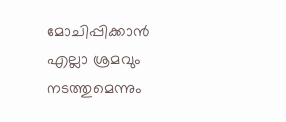മോചിപ്പിക്കാന്‍ എല്ലാ ശ്രമവും നടത്തുമെന്നും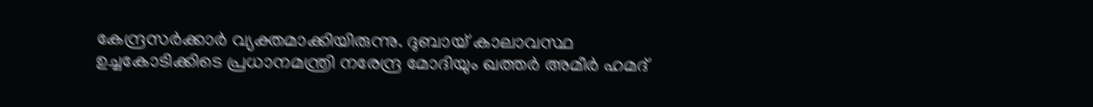കേന്ദ്രസര്‍ക്കാര്‍ വ്യക്തമാക്കിയിരുന്നു. ദുബായ് കാലാവസ്ഥ ഉച്ചകോടിക്കിടെ പ്രധാനമന്ത്രി നരേന്ദ്ര മോദിയും ഖത്തര്‍ അമീര്‍ ഹമദ്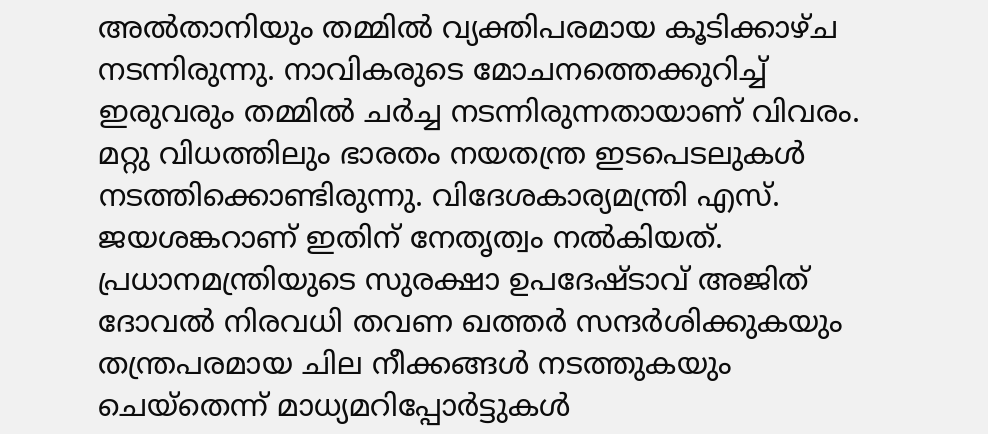അല്‍താനിയും തമ്മില്‍ വ്യക്തിപരമായ കൂടിക്കാഴ്ച നടന്നിരുന്നു. നാവികരുടെ മോചനത്തെക്കുറിച്ച് ഇരുവരും തമ്മില്‍ ചര്‍ച്ച നടന്നിരുന്നതായാണ് വിവരം. മറ്റു വിധത്തിലും ഭാരതം നയതന്ത്ര ഇടപെടലുകള്‍ നടത്തിക്കൊണ്ടിരുന്നു. വിദേശകാര്യമന്ത്രി എസ്. ജയശങ്കറാണ് ഇതിന് നേതൃത്വം നല്‍കിയത്. പ്രധാനമന്ത്രിയുടെ സുരക്ഷാ ഉപദേഷ്ടാവ് അജിത് ദോവല്‍ നിരവധി തവണ ഖത്തര്‍ സന്ദര്‍ശിക്കുകയും തന്ത്രപരമായ ചില നീക്കങ്ങള്‍ നടത്തുകയും ചെയ്‌തെന്ന് മാധ്യമറിപ്പോര്‍ട്ടുകള്‍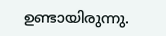ഉണ്ടായിരുന്നു.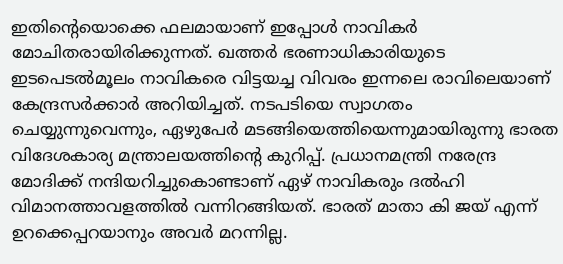ഇതിന്റെയൊക്കെ ഫലമായാണ് ഇപ്പോള്‍ നാവികര്‍ മോചിതരായിരിക്കുന്നത്. ഖത്തര്‍ ഭരണാധികാരിയുടെ ഇടപെടല്‍മൂലം നാവികരെ വിട്ടയച്ച വിവരം ഇന്നലെ രാവിലെയാണ് കേന്ദ്രസര്‍ക്കാര്‍ അറിയിച്ചത്. നടപടിയെ സ്വാഗതം ചെയ്യുന്നുവെന്നും, ഏഴുപേര്‍ മടങ്ങിയെത്തിയെന്നുമായിരുന്നു ഭാരത വിദേശകാര്യ മന്ത്രാലയത്തിന്റെ കുറിപ്പ്. പ്രധാനമന്ത്രി നരേന്ദ്ര മോദിക്ക് നന്ദിയറിച്ചുകൊണ്ടാണ് ഏഴ് നാവികരും ദല്‍ഹി വിമാനത്താവളത്തില്‍ വന്നിറങ്ങിയത്. ഭാരത് മാതാ കി ജയ് എന്ന് ഉറക്കെപ്പറയാനും അവര്‍ മറന്നില്ല.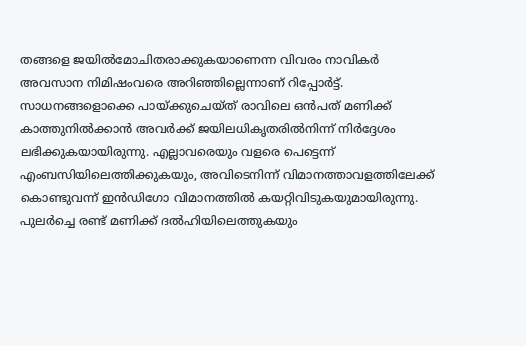തങ്ങളെ ജയില്‍മോചിതരാക്കുകയാണെന്ന വിവരം നാവികര്‍ അവസാന നിമിഷംവരെ അറിഞ്ഞില്ലെന്നാണ് റിപ്പോര്‍ട്ട്. സാധനങ്ങളൊക്കെ പായ്‌ക്കുചെയ്ത് രാവിലെ ഒന്‍പത് മണിക്ക് കാത്തുനില്‍ക്കാന്‍ അവര്‍ക്ക് ജയിലധികൃതരില്‍നിന്ന് നിര്‍ദ്ദേശം ലഭിക്കുകയായിരുന്നു. എല്ലാവരെയും വളരെ പെട്ടെന്ന് എംബസിയിലെത്തിക്കുകയും, അവിടെനിന്ന് വിമാനത്താവളത്തിലേക്ക് കൊണ്ടുവന്ന് ഇന്‍ഡിഗോ വിമാനത്തില്‍ കയറ്റിവിടുകയുമായിരുന്നു. പുലര്‍ച്ചെ രണ്ട് മണിക്ക് ദല്‍ഹിയിലെത്തുകയും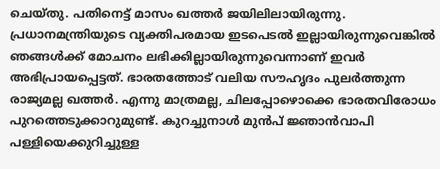ചെയ്തു. പതിനെട്ട് മാസം ഖത്തര്‍ ജയിലിലായിരുന്നു. പ്രധാനമന്ത്രിയുടെ വ്യക്തിപരമായ ഇടപെടല്‍ ഇല്ലായിരുന്നുവെങ്കില്‍ ഞങ്ങള്‍ക്ക് മോചനം ലഭിക്കില്ലായിരുന്നുവെന്നാണ് ഇവര്‍ അഭിപ്രായപ്പെട്ടത്. ഭാരതത്തോട് വലിയ സൗഹൃദം പുലര്‍ത്തുന്ന രാജ്യമല്ല ഖത്തര്‍. എന്നു മാത്രമല്ല, ചിലപ്പോഴൊക്കെ ഭാരതവിരോധം പുറത്തെടുക്കാറുമുണ്ട്. കുറച്ചുനാള്‍ മുന്‍പ് ജ്ഞാന്‍വാപി പള്ളിയെക്കുറിച്ചുള്ള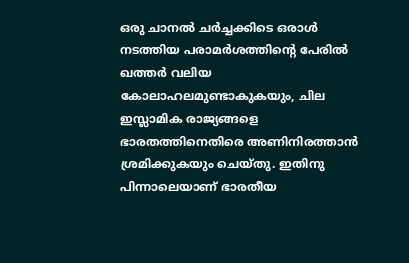ഒരു ചാനല്‍ ചര്‍ച്ചക്കിടെ ഒരാള്‍ നടത്തിയ പരാമര്‍ശത്തിന്റെ പേരില്‍ ഖത്തര്‍ വലിയ കോലാഹലമുണ്ടാകുകയും, ചില ഇസ്ലാമിക രാജ്യങ്ങളെ ഭാരതത്തിനെതിരെ അണിനിരത്താന്‍ ശ്രമിക്കുകയും ചെയ്തു. ഇതിനു പിന്നാലെയാണ് ഭാരതീയ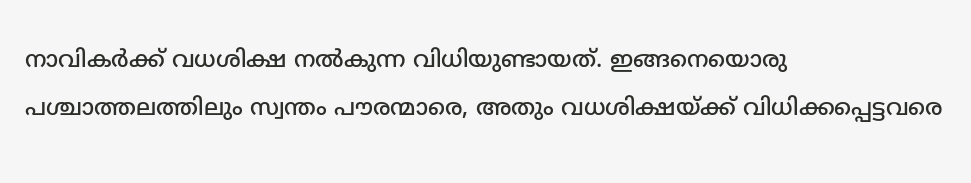നാവികര്‍ക്ക് വധശിക്ഷ നല്‍കുന്ന വിധിയുണ്ടായത്. ഇങ്ങനെയൊരു പശ്ചാത്തലത്തിലും സ്വന്തം പൗരന്മാരെ, അതും വധശിക്ഷയ്‌ക്ക് വിധിക്കപ്പെട്ടവരെ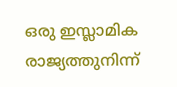ഒരു ഇസ്ലാമിക രാജ്യത്തുനിന്ന്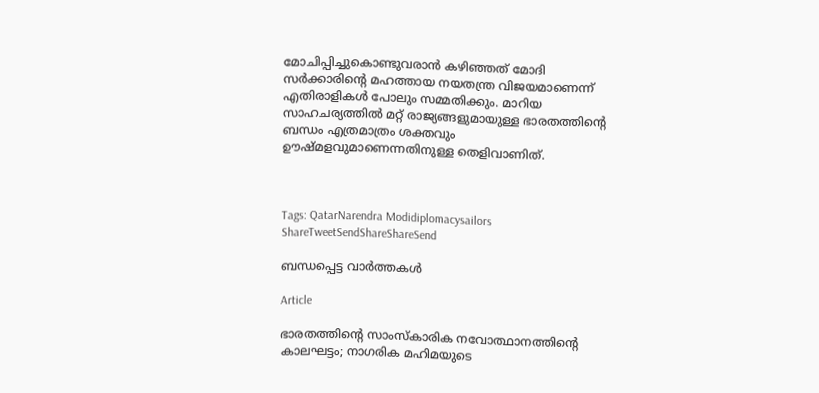മോചിപ്പിച്ചുകൊണ്ടുവരാന്‍ കഴിഞ്ഞത് മോദി സര്‍ക്കാരിന്റെ മഹത്തായ നയതന്ത്ര വിജയമാണെന്ന് എതിരാളികള്‍ പോലും സമ്മതിക്കും. മാറിയ സാഹചര്യത്തില്‍ മറ്റ് രാജ്യങ്ങളുമായുള്ള ഭാരതത്തിന്റെ ബന്ധം എത്രമാത്രം ശക്തവും ഊഷ്മളവുമാണെന്നതിനുള്ള തെളിവാണിത്.



Tags: QatarNarendra Modidiplomacysailors
ShareTweetSendShareShareSend

ബന്ധപ്പെട്ട വാര്‍ത്തകള്‍

Article

ഭാരതത്തിന്റെ സാംസ്‌കാരിക നവോത്ഥാനത്തിന്റെ കാലഘട്ടം; നാഗരിക മഹിമയുടെ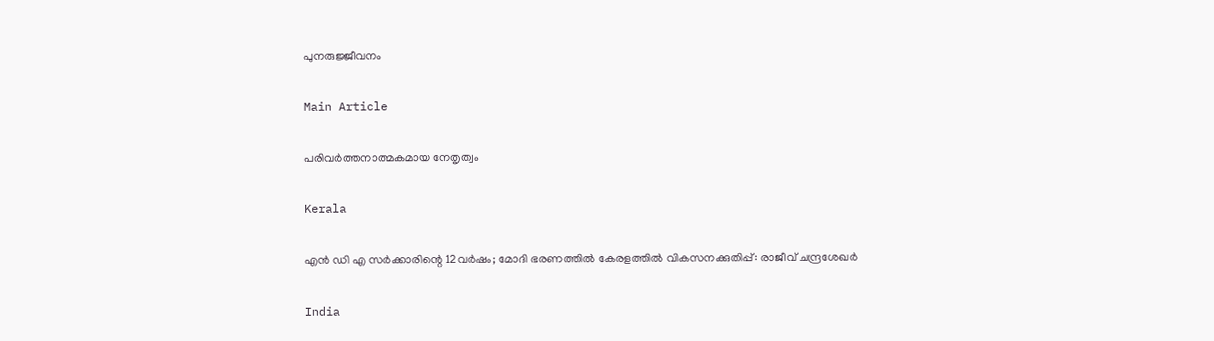പുനരുജ്ജീവനം

Main Article

പരിവര്‍ത്തനാത്മകമായ നേതൃത്വം

Kerala

എൻ ഡി എ സർക്കാരിന്റെ 12വർഷം; മോദി ഭരണത്തിൽ കേരളത്തിൽ വികസനക്കുതിപ്പ്: രാജീവ് ചന്ദ്രശേഖർ

India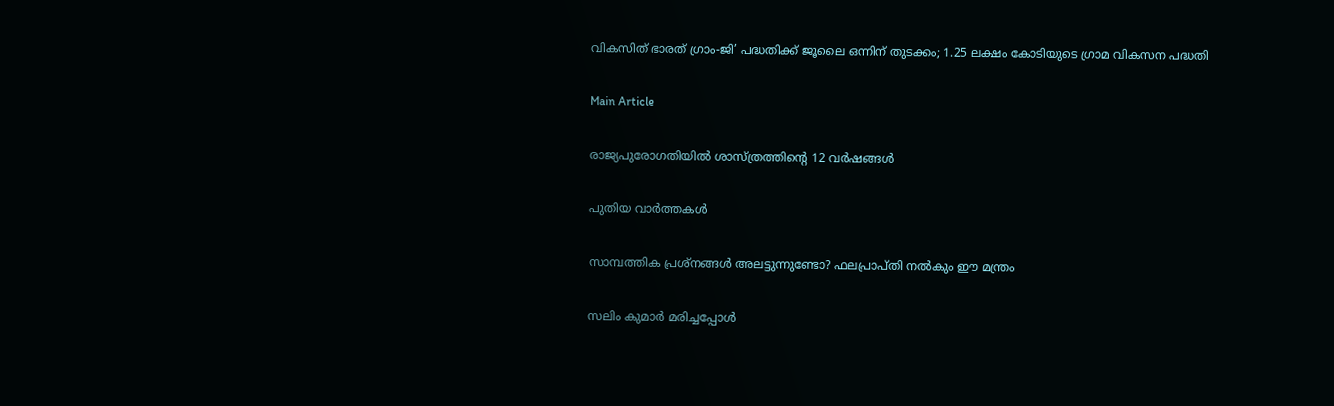വികസിത് ഭാരത് ഗ്രാം-ജി’ പദ്ധതിക്ക് ജൂലൈ ഒന്നിന് തുടക്കം; 1.25 ലക്ഷം കോടിയുടെ ഗ്രാമ വികസന പദ്ധതി

Main Article

രാജ്യപുരോഗതിയില്‍ ശാസ്ത്രത്തിന്റെ 12 വര്‍ഷങ്ങള്‍

പുതിയ വാര്‍ത്തകള്‍

സാമ്പത്തിക പ്രശ്നങ്ങൾ അലട്ടുന്നുണ്ടോ? ഫലപ്രാപ്തി നൽകും ഈ മന്ത്രം

സലിം കുമാര്‍ മരിച്ചപ്പോള്‍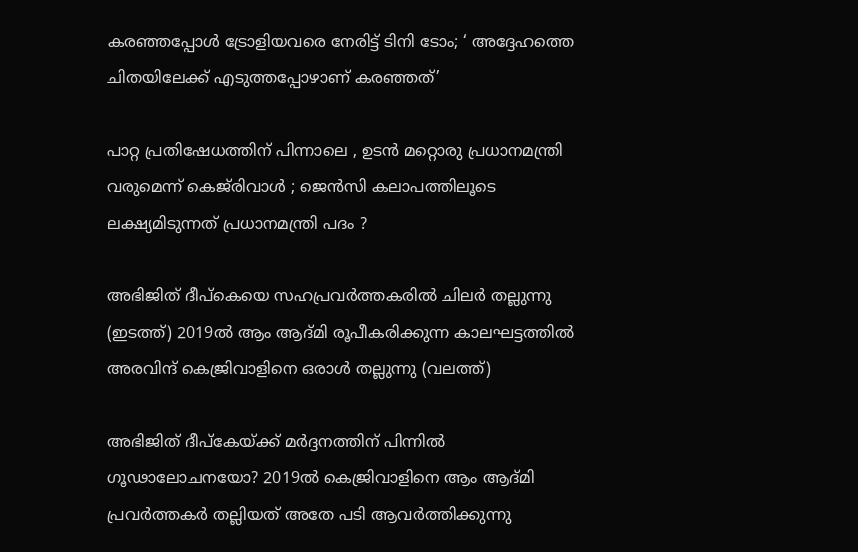കര‌ഞ്ഞപ്പോള്‍ ട്രോളിയവരെ നേരിട്ട് ടിനി ടോം; ‘ അദ്ദേഹത്തെ ചിതയിലേക്ക് എടുത്തപ്പോഴാണ് കരഞ്ഞത്’

പാറ്റ പ്രതിഷേധത്തിന് പിന്നാലെ , ഉടൻ മറ്റൊരു പ്രധാനമന്ത്രി വരുമെന്ന് കെജ്‌രിവാൾ ; ജെൻസി കലാപത്തിലൂടെ ലക്ഷ്യമിടുന്നത് പ്രധാനമന്ത്രി പദം ?

അഭിജിത് ദീപ്കെയെ സഹപ്രവര്‍ത്തകരില്‍ ചിലര്‍ തല്ലുന്നു (ഇടത്ത്) 2019ല്‍ ആം ആദ്മി രൂപീകരിക്കുന്ന കാലഘട്ടത്തില്‍ അരവിന്ദ് കെജ്രിവാളിനെ ഒരാള്‍ തല്ലുന്നു (വലത്ത്)

അഭിജിത് ദീപ്കേയ്‌ക്ക് മര്‍ദ്ദനത്തിന് പിന്നില്‍ ഗൂഢാലോചനയോ? 2019ല്‍ കെജ്രിവാളിനെ ആം ആദ്മി പ്രവര്‍ത്തകര്‍ തല്ലിയത് അതേ പടി ആവര്‍ത്തിക്കുന്നു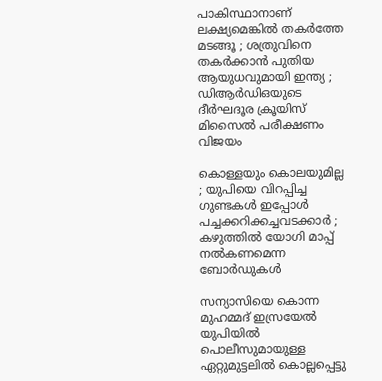പാകിസ്ഥാനാണ് ലക്ഷ്യമെങ്കിൽ തകർത്തേ മടങ്ങൂ ; ശത്രുവിനെ തകർക്കാൻ പുതിയ ആയുധവുമായി ഇന്ത്യ ; ഡിആർഡിഒയുടെ ദീർഘദൂര ക്രൂയിസ് മിസൈൽ പരീക്ഷണം വിജയം

കൊള്ളയും കൊലയുമില്ല ; യുപിയെ വിറപ്പിച്ച ഗുണ്ടകൾ ഇപ്പോൾ പച്ചക്കറിക്കച്ചവടക്കാർ ; കഴുത്തിൽ യോഗി മാപ്പ് നൽകണമെന്ന ബോർഡുകൾ

സന്യാസിയെ കൊന്ന മുഹമ്മദ് ഇസ്രയേല്‍ യുപിയില്‍ പൊലീസുമായുള്ള ഏറ്റുമുട്ടലില്‍ കൊല്ലപ്പെട്ടു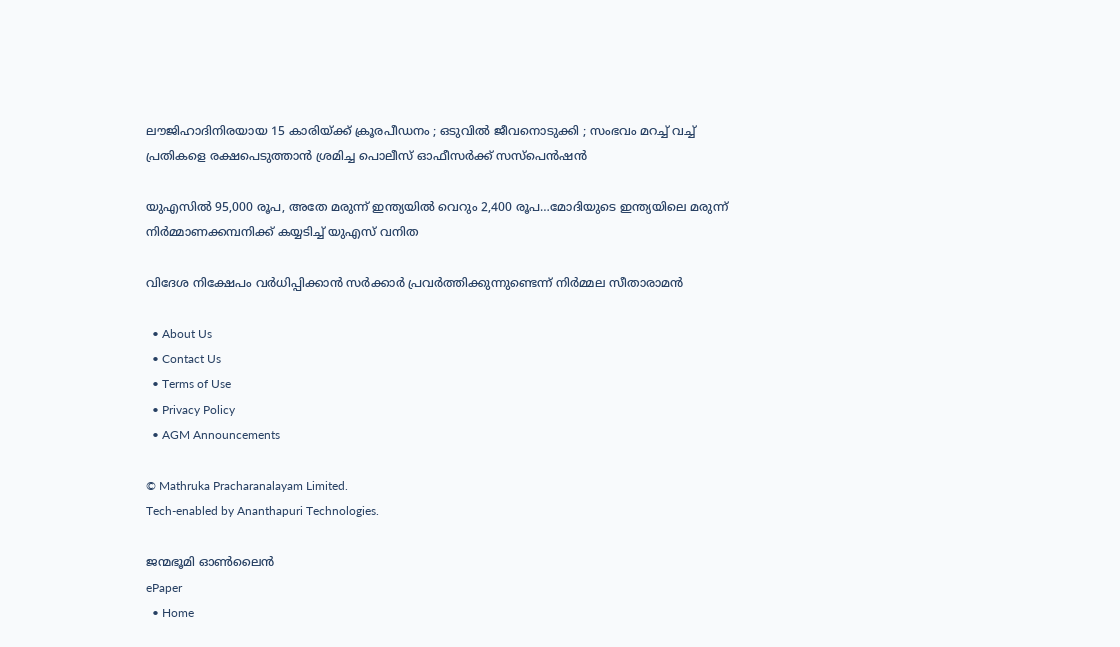ലൗജിഹാദിനിരയായ 15 കാരിയ്‌ക്ക് ക്രൂരപീഡനം ; ഒടുവിൽ ജീവനൊടുക്കി ; സംഭവം മറച്ച് വച്ച് പ്രതികളെ രക്ഷപെടുത്താൻ ശ്രമിച്ച പൊലീസ് ഓഫീസർക്ക് സസ്പെൻഷൻ

യുഎസില്‍ 95,000 രൂപ, അതേ മരുന്ന് ഇന്ത്യയില്‍ വെറും 2,400 രൂപ…മോദിയുടെ ഇന്ത്യയിലെ മരുന്ന് നിര്‍മ്മാണക്കമ്പനിക്ക് കയ്യടിച്ച് യുഎസ് വനിത

വിദേശ നിക്ഷേപം വർധിപ്പിക്കാൻ സർക്കാർ പ്രവർത്തിക്കുന്നുണ്ടെന്ന് നിർമ്മല സീതാരാമൻ

  • About Us
  • Contact Us
  • Terms of Use
  • Privacy Policy
  • AGM Announcements

© Mathruka Pracharanalayam Limited.
Tech-enabled by Ananthapuri Technologies.

ജന്മഭൂമി ഓണ്‍ലൈന്‍
ePaper
  • Home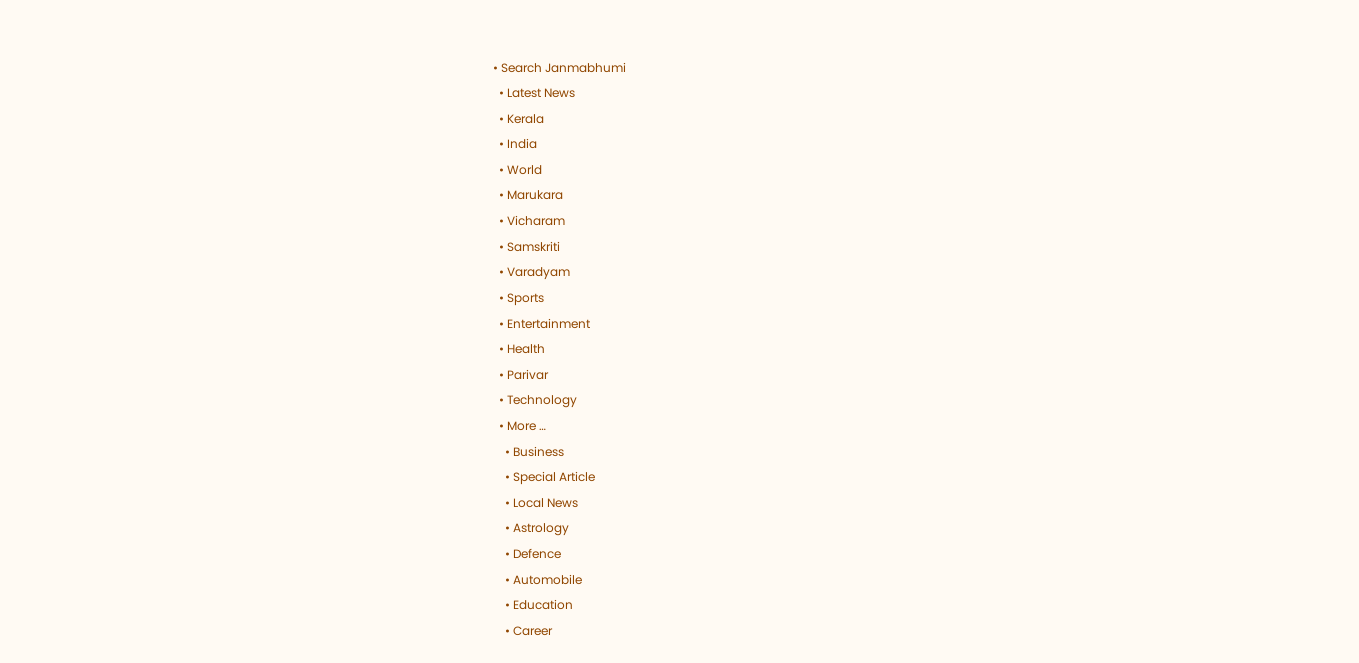• Search Janmabhumi
  • Latest News
  • Kerala
  • India
  • World
  • Marukara
  • Vicharam
  • Samskriti
  • Varadyam
  • Sports
  • Entertainment
  • Health
  • Parivar
  • Technology
  • More …
    • Business
    • Special Article
    • Local News
    • Astrology
    • Defence
    • Automobile
    • Education
    • Career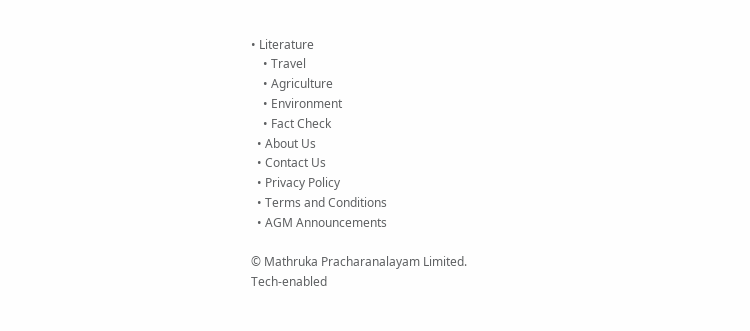• Literature
    • Travel
    • Agriculture
    • Environment
    • Fact Check
  • About Us
  • Contact Us
  • Privacy Policy
  • Terms and Conditions
  • AGM Announcements

© Mathruka Pracharanalayam Limited.
Tech-enabled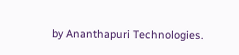by Ananthapuri Technologies.